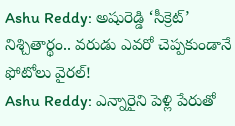Ashu Reddy: అషురెడ్డి ‘సీక్రెట్’ నిశ్చితార్థం.. వరుడు ఎవరో చెప్పకుండానే ఫోటోలు వైరల్!
Ashu Reddy: ఎన్నారైని పెళ్లి పేరుతో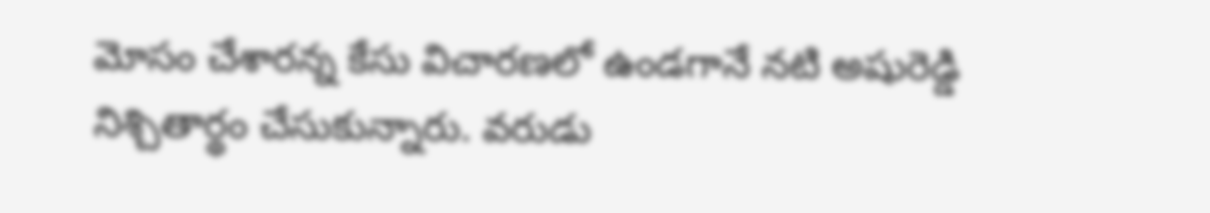మోసం చేశారన్న కేసు విచారణలో ఉండగానే నటి అషురెడ్డి నిశ్చితార్థం చేసుకున్నారు. వరుడు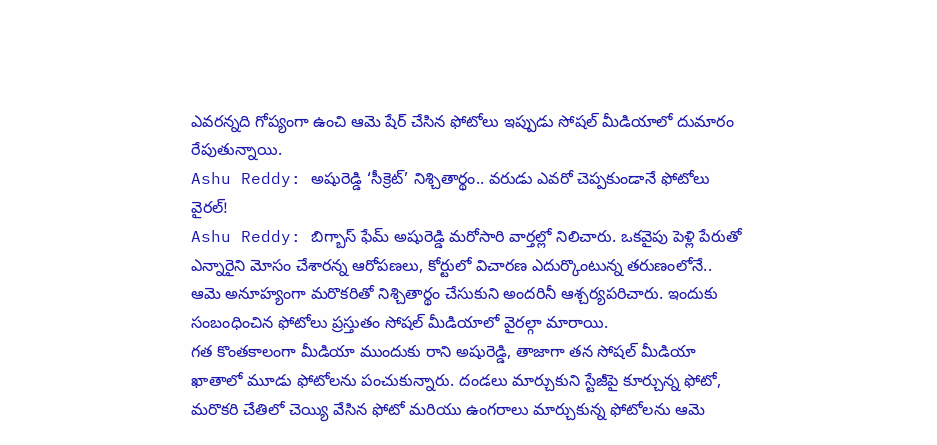ఎవరన్నది గోప్యంగా ఉంచి ఆమె షేర్ చేసిన ఫోటోలు ఇప్పుడు సోషల్ మీడియాలో దుమారం రేపుతున్నాయి.
Ashu Reddy: అషురెడ్డి ‘సీక్రెట్’ నిశ్చితార్థం.. వరుడు ఎవరో చెప్పకుండానే ఫోటోలు వైరల్!
Ashu Reddy: బిగ్బాస్ ఫేమ్ అషురెడ్డి మరోసారి వార్తల్లో నిలిచారు. ఒకవైపు పెళ్లి పేరుతో ఎన్నారైని మోసం చేశారన్న ఆరోపణలు, కోర్టులో విచారణ ఎదుర్కొంటున్న తరుణంలోనే.. ఆమె అనూహ్యంగా మరొకరితో నిశ్చితార్థం చేసుకుని అందరినీ ఆశ్చర్యపరిచారు. ఇందుకు సంబంధించిన ఫోటోలు ప్రస్తుతం సోషల్ మీడియాలో వైరల్గా మారాయి.
గత కొంతకాలంగా మీడియా ముందుకు రాని అషురెడ్డి, తాజాగా తన సోషల్ మీడియా ఖాతాలో మూడు ఫోటోలను పంచుకున్నారు. దండలు మార్చుకుని స్టేజీపై కూర్చున్న ఫోటో, మరొకరి చేతిలో చెయ్యి వేసిన ఫోటో మరియు ఉంగరాలు మార్చుకున్న ఫోటోలను ఆమె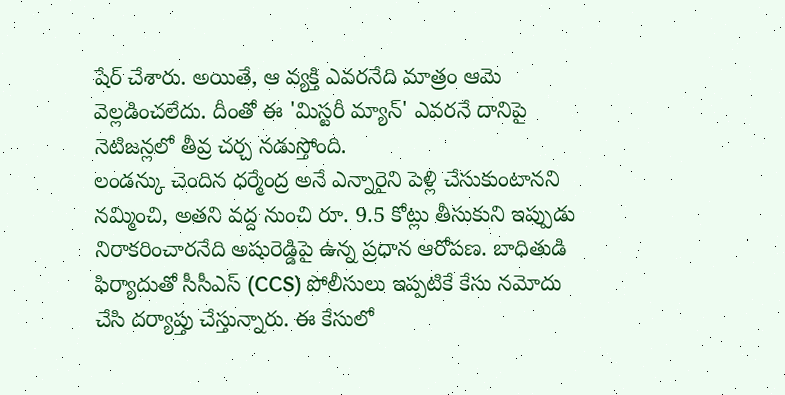షేర్ చేశారు. అయితే, ఆ వ్యక్తి ఎవరనేది మాత్రం ఆమె వెల్లడించలేదు. దీంతో ఈ 'మిస్టరీ మ్యాన్' ఎవరనే దానిపై నెటిజన్లలో తీవ్ర చర్చ నడుస్తోంది.
లండన్కు చెందిన ధర్మేంద్ర అనే ఎన్నారైని పెళ్లి చేసుకుంటానని నమ్మించి, అతని వద్ద నుంచి రూ. 9.5 కోట్లు తీసుకుని ఇప్పుడు నిరాకరించారనేది అషురెడ్డిపై ఉన్న ప్రధాన ఆరోపణ. బాధితుడి ఫిర్యాదుతో సీసీఎస్ (CCS) పోలీసులు ఇప్పటికే కేసు నమోదు చేసి దర్యాప్తు చేస్తున్నారు. ఈ కేసులో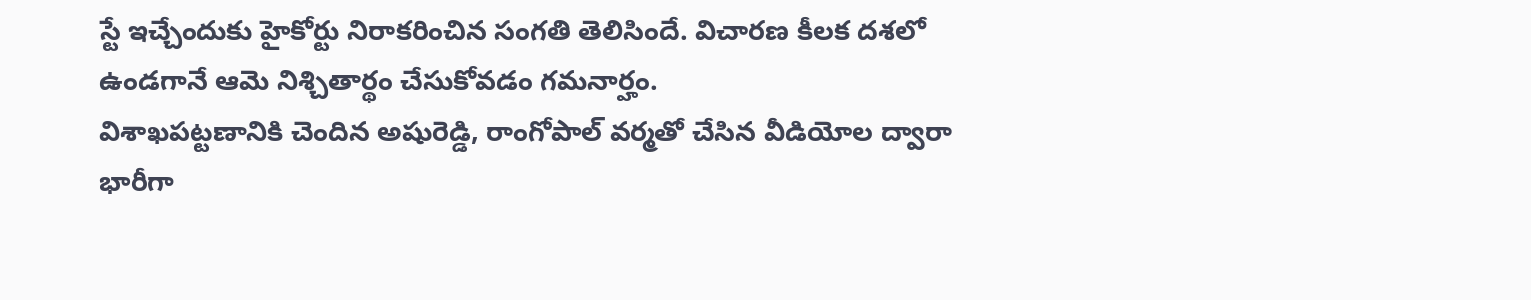స్టే ఇచ్చేందుకు హైకోర్టు నిరాకరించిన సంగతి తెలిసిందే. విచారణ కీలక దశలో ఉండగానే ఆమె నిశ్చితార్థం చేసుకోవడం గమనార్హం.
విశాఖపట్టణానికి చెందిన అషురెడ్డి, రాంగోపాల్ వర్మతో చేసిన వీడియోల ద్వారా భారీగా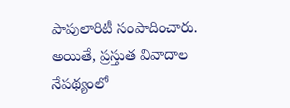పాపులారిటీ సంపాదించారు. అయితే, ప్రస్తుత వివాదాల నేపథ్యంలో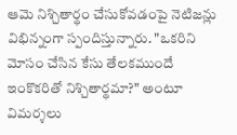ఆమె నిశ్చితార్థం చేసుకోవడంపై నెటిజన్లు విభిన్నంగా స్పందిస్తున్నారు. "ఒకరిని మోసం చేసిన కేసు తేలకముందే ఇంకొకరితో నిశ్చితార్థమా?" అంటూ విమర్శలు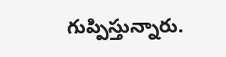గుప్పిస్తున్నారు.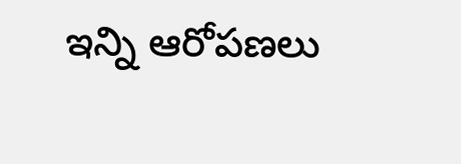ఇన్ని ఆరోపణలు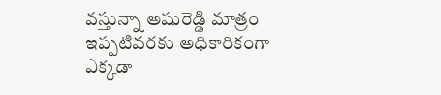వస్తున్నా అషురెడ్డి మాత్రం ఇప్పటివరకు అధికారికంగా ఎక్కడా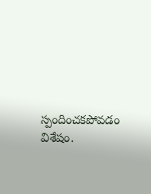స్పందించకపోవడం విశేషం.